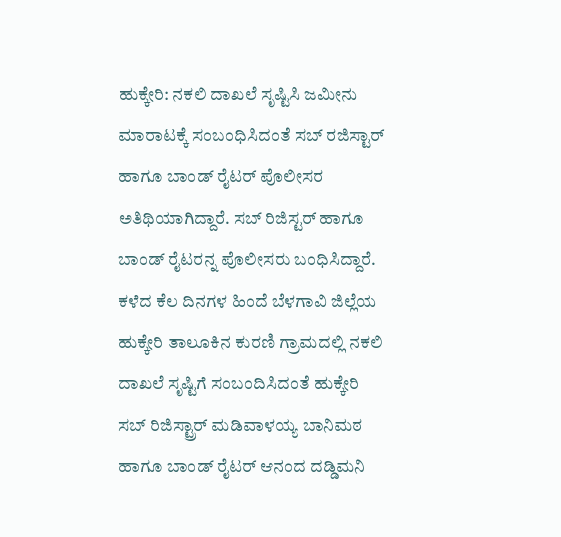ಹುಕ್ಕೇರಿ: ನಕಲಿ ದಾಖಲೆ ಸೃಷ್ಟಿಸಿ ಜಮೀನು ಮಾರಾಟಕ್ಕೆ ಸಂಬಂಧಿಸಿದಂತೆ ಸಬ್ ರಜಿಸ್ಟಾರ್ ಹಾಗೂ ಬಾಂಡ್ ರೈಟರ್ ಪೊಲೀಸರ ಅತಿಥಿಯಾಗಿದ್ದಾರೆ. ಸಬ್ ರಿಜಿಸ್ಟರ್ ಹಾಗೂ ಬಾಂಡ್ ರೈಟರನ್ನ ಪೊಲೀಸರು ಬಂಧಿಸಿದ್ದಾರೆ.
ಕಳೆದ ಕೆಲ ದಿನಗಳ ಹಿಂದೆ ಬೆಳಗಾವಿ ಜಿಲ್ಲೆಯ ಹುಕ್ಕೇರಿ ತಾಲೂಕಿನ ಕುರಣಿ ಗ್ರಾಮದಲ್ಲಿ ನಕಲಿ ದಾಖಲೆ ಸೃಷ್ಟಿಗೆ ಸಂಬಂದಿಸಿದಂತೆ ಹುಕ್ಕೇರಿ ಸಬ್ ರಿಜಿಸ್ಟ್ರಾರ್ ಮಡಿವಾಳಯ್ಯ ಬಾನಿಮಠ ಹಾಗೂ ಬಾಂಡ್ ರೈಟರ್ ಆನಂದ ದಡ್ಡಿಮನಿ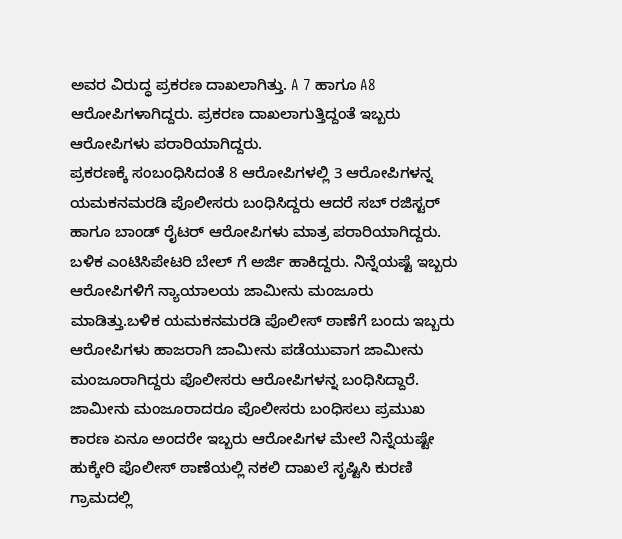ಅವರ ವಿರುದ್ಧ ಪ್ರಕರಣ ದಾಖಲಾಗಿತ್ತು. A 7 ಹಾಗೂ A8 ಆರೋಪಿಗಳಾಗಿದ್ದರು. ಪ್ರಕರಣ ದಾಖಲಾಗುತ್ತಿದ್ದಂತೆ ಇಬ್ಬರು ಆರೋಪಿಗಳು ಪರಾರಿಯಾಗಿದ್ದರು.
ಪ್ರಕರಣಕ್ಕೆ ಸಂಬಂಧಿಸಿದಂತೆ 8 ಆರೋಪಿಗಳಲ್ಲಿ 3 ಆರೋಪಿಗಳನ್ನ ಯಮಕನಮರಡಿ ಪೊಲೀಸರು ಬಂಧಿಸಿದ್ದರು ಆದರೆ ಸಬ್ ರಜಿಸ್ಟರ್ ಹಾಗೂ ಬಾಂಡ್ ರೈಟರ್ ಆರೋಪಿಗಳು ಮಾತ್ರ ಪರಾರಿಯಾಗಿದ್ದರು. ಬಳಿಕ ಎಂಟಿಸಿಪೇಟರಿ ಬೇಲ್ ಗೆ ಅರ್ಜಿ ಹಾಕಿದ್ದರು. ನಿನ್ನೆಯಷ್ಟೆ ಇಬ್ಬರು ಆರೋಪಿಗಳಿಗೆ ನ್ಯಾಯಾಲಯ ಜಾಮೀನು ಮಂಜೂರು ಮಾಡಿತ್ತು.ಬಳಿಕ ಯಮಕನಮರಡಿ ಪೊಲೀಸ್ ಠಾಣೆಗೆ ಬಂದು ಇಬ್ಬರು ಆರೋಪಿಗಳು ಹಾಜರಾಗಿ ಜಾಮೀನು ಪಡೆಯುವಾಗ ಜಾಮೀನು ಮಂಜೂರಾಗಿದ್ದರು ಪೊಲೀಸರು ಆರೋಪಿಗಳನ್ನ ಬಂಧಿಸಿದ್ದಾರೆ.
ಜಾಮೀನು ಮಂಜೂರಾದರೂ ಪೊಲೀಸರು ಬಂಧಿಸಲು ಪ್ರಮುಖ ಕಾರಣ ಏನೂ ಅಂದರೇ ಇಬ್ಬರು ಆರೋಪಿಗಳ ಮೇಲೆ ನಿನ್ನೆಯಷ್ಟೇ ಹುಕ್ಕೇರಿ ಪೊಲೀಸ್ ಠಾಣೆಯಲ್ಲಿ ನಕಲಿ ದಾಖಲೆ ಸೃಷ್ಟಿಸಿ ಕುರಣಿ ಗ್ರಾಮದಲ್ಲಿ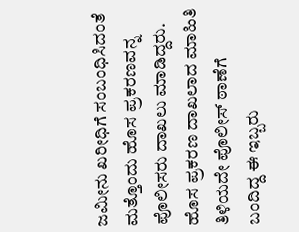ಜಮೀನು ಖರೀಧಿಗೆ ಸಂಬಂಧಿಸಿದಂತೆ ಮತ್ತೊಂದು ಹೊಸ ಪ್ರಕರಣವನ್ನ ಪೊಲೀಸರು ದಾಖಲು ಮಾಡಿದ್ದರು. ಹೊಸ ಪ್ರಕರಣ ದಾಖಲಾದ ಮಾಹಿತಿ ತಿಳಿಯದೇ ಪೊಲೀಸ್ ಠಾಣೆಗೆ ಬಂದಿದ್ದ ಈ ಇಬ್ಬರು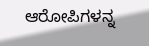ಆರೋಪಿಗಳನ್ನ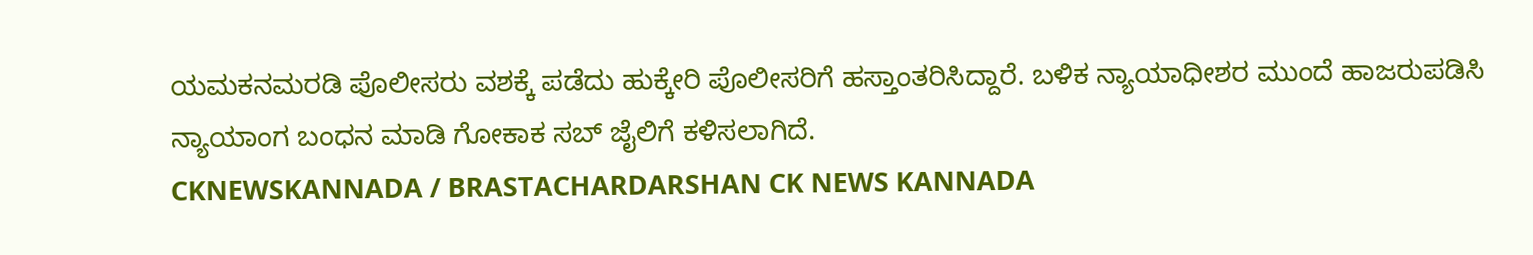ಯಮಕನಮರಡಿ ಪೊಲೀಸರು ವಶಕ್ಕೆ ಪಡೆದು ಹುಕ್ಕೇರಿ ಪೊಲೀಸರಿಗೆ ಹಸ್ತಾಂತರಿಸಿದ್ದಾರೆ. ಬಳಿಕ ನ್ಯಾಯಾಧೀಶರ ಮುಂದೆ ಹಾಜರುಪಡಿಸಿ ನ್ಯಾಯಾಂಗ ಬಂಧನ ಮಾಡಿ ಗೋಕಾಕ ಸಬ್ ಜೈಲಿಗೆ ಕಳಿಸಲಾಗಿದೆ.
CKNEWSKANNADA / BRASTACHARDARSHAN CK NEWS KANNADA